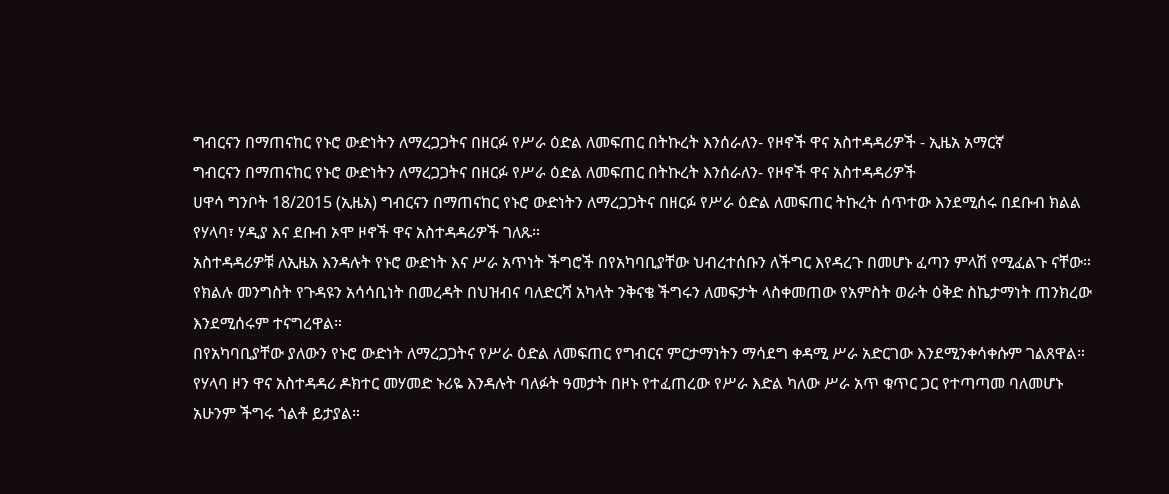ግብርናን በማጠናከር የኑሮ ውድነትን ለማረጋጋትና በዘርፉ የሥራ ዕድል ለመፍጠር በትኩረት እንሰራለን- የዞኖች ዋና አስተዳዳሪዎች - ኢዜአ አማርኛ
ግብርናን በማጠናከር የኑሮ ውድነትን ለማረጋጋትና በዘርፉ የሥራ ዕድል ለመፍጠር በትኩረት እንሰራለን- የዞኖች ዋና አስተዳዳሪዎች
ሀዋሳ ግንቦት 18/2015 (ኢዜአ) ግብርናን በማጠናከር የኑሮ ውድነትን ለማረጋጋትና በዘርፉ የሥራ ዕድል ለመፍጠር ትኩረት ሰጥተው እንደሚሰሩ በደቡብ ክልል የሃላባ፣ ሃዲያ እና ደቡብ ኦሞ ዞኖች ዋና አስተዳዳሪዎች ገለጹ።
አስተዳዳሪዎቹ ለኢዜአ እንዳሉት የኑሮ ውድነት እና ሥራ አጥነት ችግሮች በየአካባቢያቸው ህብረተሰቡን ለችግር እየዳረጉ በመሆኑ ፈጣን ምላሽ የሚፈልጉ ናቸው።
የክልሉ መንግስት የጉዳዩን አሳሳቢነት በመረዳት በህዝብና ባለድርሻ አካላት ንቅናቄ ችግሩን ለመፍታት ላስቀመጠው የአምስት ወራት ዕቅድ ስኬታማነት ጠንክረው እንደሚሰሩም ተናግረዋል።
በየአካባቢያቸው ያለውን የኑሮ ውድነት ለማረጋጋትና የሥራ ዕድል ለመፍጠር የግብርና ምርታማነትን ማሳደግ ቀዳሚ ሥራ አድርገው እንደሚንቀሳቀሱም ገልጸዋል።
የሃላባ ዞን ዋና አስተዳዳሪ ዶክተር መሃመድ ኑሪዬ እንዳሉት ባለፉት ዓመታት በዞኑ የተፈጠረው የሥራ እድል ካለው ሥራ አጥ ቁጥር ጋር የተጣጣመ ባለመሆኑ አሁንም ችግሩ ጎልቶ ይታያል።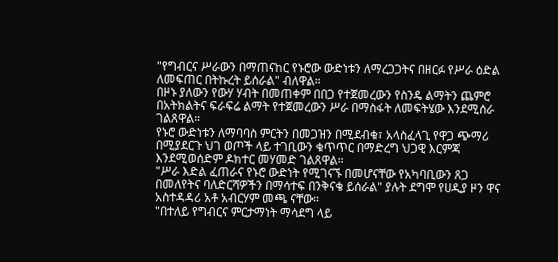"የግብርና ሥራውን በማጠናከር የኑሮው ውድነቱን ለማረጋጋትና በዘርፉ የሥራ ዕድል ለመፍጠር በትኩረት ይሰራል" ብለዋል።
በዞኑ ያለውን የውሃ ሃብት በመጠቀም በበጋ የተጀመረውን የስንዴ ልማትን ጨምሮ በአትክልትና ፍራፍሬ ልማት የተጀመረውን ሥራ በማስፋት ለመፍትሄው እንደሚሰራ ገልጸዋል።
የኑሮ ውድነቱን ለማባባስ ምርትን በመጋዝን በሚደብቁ፣ አላስፈላጊ የዋጋ ጭማሪ በሚያደርጉ ህገ ወጦች ላይ ተገቢውን ቁጥጥር በማድረግ ህጋዊ እርምጃ እንደሚወሰድም ዶክተር መሃመድ ገልጸዋል።
"ሥራ እድል ፈጠራና የኑሮ ውድነት የሚገናኙ በመሆናቸው የአካባቢውን ጸጋ በመለየትና ባለድርሻዎችን በማሳተፍ በንቅናቄ ይሰራል" ያሉት ደግሞ የሀዲያ ዞን ዋና አስተዳዳሪ አቶ አብርሃም መጫ ናቸው።
"በተለይ የግብርና ምርታማነት ማሳደግ ላይ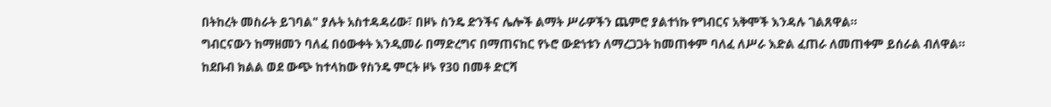በትከረት መስራት ይገባል" ያሉት አስተዳዳሪው፣ በዞኑ ስንዴ ድንችና ሌሎች ልማት ሥራዎችን ጨምሮ ያልተነኩ የግብርና አቅሞች እንዳሉ ገልጸዋል።
ግብርናውን ከማዘመን ባለፈ በዕውቀት እንዲመራ በማድረግና በማጠናከር የኑሮ ውድነቱን ለማረጋጋት ከመጠቀም ባለፈ ለሥራ እድል ፈጠራ ለመጠቀም ይሰራል ብለዋል።
ከደቡብ ክልል ወደ ውጭ ከተላከው የስንዴ ምርት ዞኑ የ30 በመቶ ድርሻ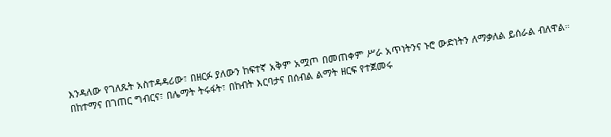እንዳለው የገለጹት አስተዳዳሪው፣ በዘርፉ ያለውን ከፍተኛ አቅም አሟጦ በመጠቀም ሥራ አጥነትንና ኑሮ ውድነትን ለማቃለል ይሰራል ብለዋል።
በከተማና በገጠር ግብርና፣ በሌማት ትሩፋት፣ በከብት እርባታና በሰብል ልማት ዘርፍ የተጀመሩ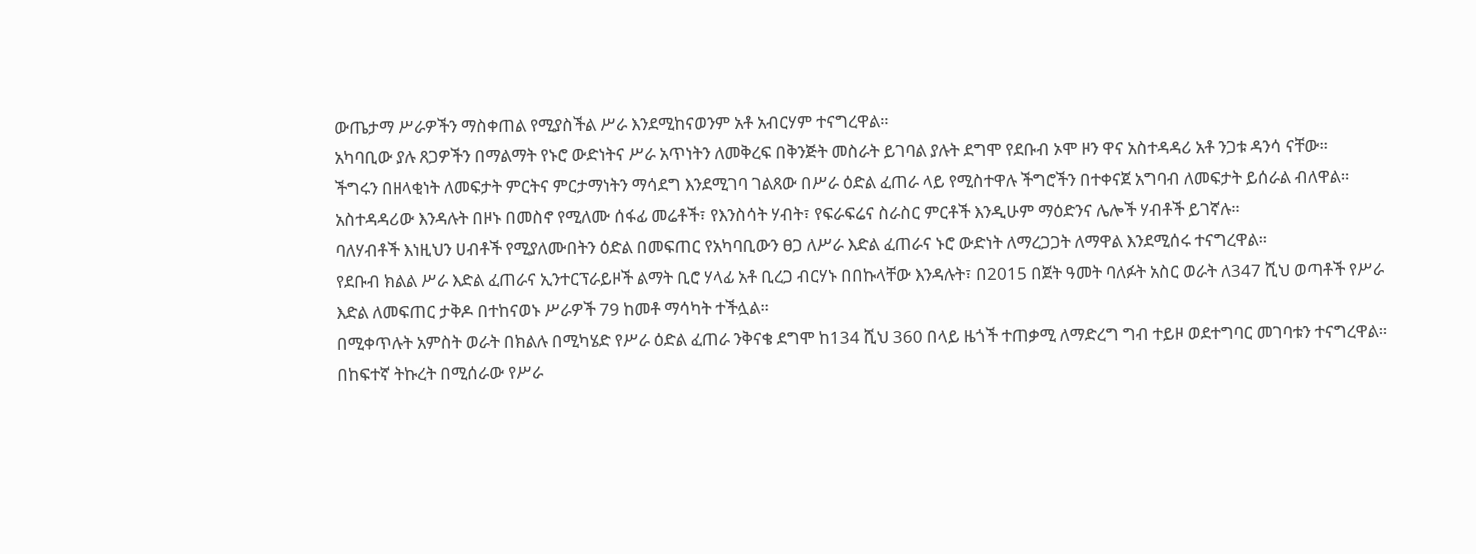ውጤታማ ሥራዎችን ማስቀጠል የሚያስችል ሥራ እንደሚከናወንም አቶ አብርሃም ተናግረዋል።
አካባቢው ያሉ ጸጋዎችን በማልማት የኑሮ ውድነትና ሥራ አጥነትን ለመቅረፍ በቅንጅት መስራት ይገባል ያሉት ደግሞ የደቡብ ኦሞ ዞን ዋና አስተዳዳሪ አቶ ንጋቱ ዳንሳ ናቸው።
ችግሩን በዘላቂነት ለመፍታት ምርትና ምርታማነትን ማሳደግ እንደሚገባ ገልጸው በሥራ ዕድል ፈጠራ ላይ የሚስተዋሉ ችግሮችን በተቀናጀ አግባብ ለመፍታት ይሰራል ብለዋል።
አስተዳዳሪው እንዳሉት በዞኑ በመስኖ የሚለሙ ሰፋፊ መሬቶች፣ የእንስሳት ሃብት፣ የፍራፍሬና ስራስር ምርቶች እንዲሁም ማዕድንና ሌሎች ሃብቶች ይገኛሉ።
ባለሃብቶች እነዚህን ሀብቶች የሚያለሙበትን ዕድል በመፍጠር የአካባቢውን ፀጋ ለሥራ እድል ፈጠራና ኑሮ ውድነት ለማረጋጋት ለማዋል እንደሚሰሩ ተናግረዋል።
የደቡብ ክልል ሥራ እድል ፈጠራና ኢንተርፕራይዞች ልማት ቢሮ ሃላፊ አቶ ቢረጋ ብርሃኑ በበኩላቸው እንዳሉት፣ በ2015 በጀት ዓመት ባለፉት አስር ወራት ለ347 ሺህ ወጣቶች የሥራ እድል ለመፍጠር ታቅዶ በተከናወኑ ሥራዎች 79 ከመቶ ማሳካት ተችሏል።
በሚቀጥሉት አምስት ወራት በክልሉ በሚካሄድ የሥራ ዕድል ፈጠራ ንቅናቄ ደግሞ ከ134 ሺህ 360 በላይ ዜጎች ተጠቃሚ ለማድረግ ግብ ተይዞ ወደተግባር መገባቱን ተናግረዋል።
በከፍተኛ ትኩረት በሚሰራው የሥራ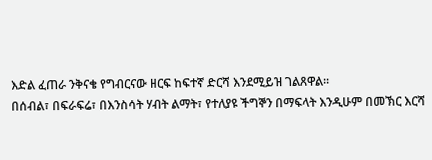እድል ፈጠራ ንቅናቄ የግብርናው ዘርፍ ከፍተኛ ድርሻ እንደሚይዝ ገልጸዋል።
በሰብል፣ በፍራፍሬ፣ በእንስሳት ሃብት ልማት፣ የተለያዩ ችግኞን በማፍላት እንዲሁም በመኽር እርሻ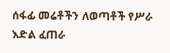ሰፋፊ መሬቶችን ለወጣቶች የሥራ እድል ፈጠራ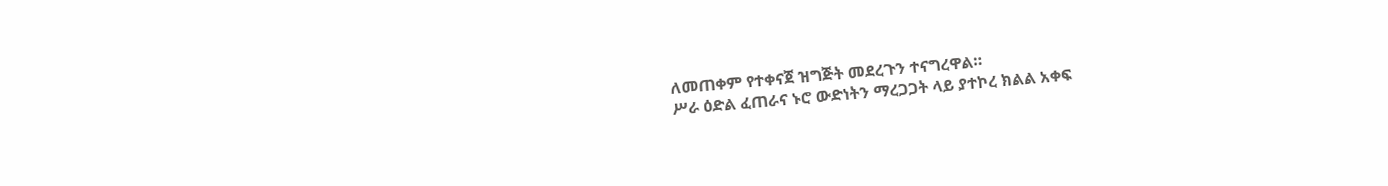ለመጠቀም የተቀናጀ ዝግጅት መደረጉን ተናግረዋል።
ሥራ ዕድል ፈጠራና ኑሮ ውድነትን ማረጋጋት ላይ ያተኮረ ክልል አቀፍ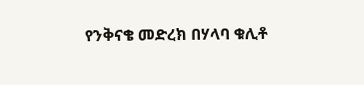የንቅናቄ መድረክ በሃላባ ቁሊቶ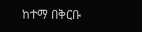ከተማ በቅርቡ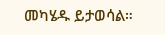መካሄዱ ይታወሳል።